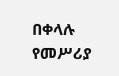በቀላሉ የመሥሪያ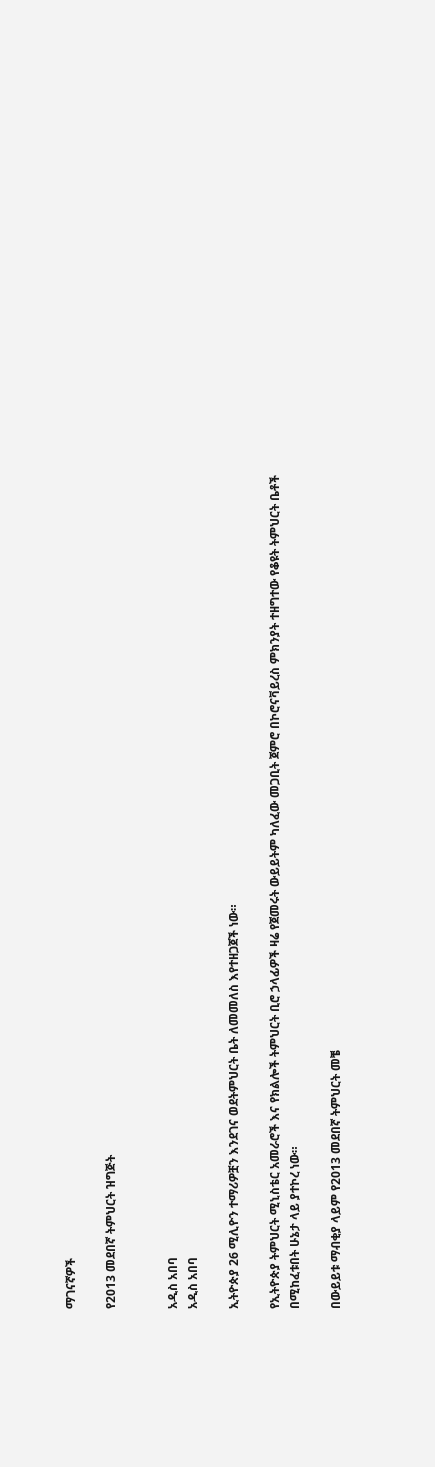ማገናኛዎች

የ2013 መደበኛ ትምህርት ዝግጅት


አዲስ አበባ
አዲስ አበባ

ኢትዮጵያ 26 ሚሊዮን ተማሪዎቿን እንደገና ወደትምህርት ቤት ለመመለስ እየተዘጋጀች ነው።

የኢትዮጵያ ትምህርት ሚኒስቴር አመራሮች እና የክልሎች ትምህርት ቢሮ ኃላፊዎች ዛሬ የጀመሩት ውይይትም ካለፈው መጋቢት ጀምሮ በኮሮናቫይረስ ምክንያት ተዘግተው የቆዩት ትምህርት ቤቶች በሚከፈቱበት ሁኔታ ላይ ያተኮረ ነው።

በውይይቱ ማብቂያ ላይም የ2013 መደበኛ ትምህርት መቼ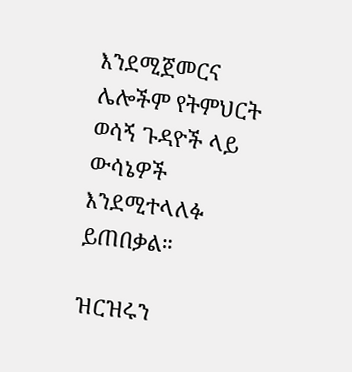እንደሚጀመርና ሌሎችም የትምህርት ወሳኝ ጉዳዮች ላይ ውሳኔዎች እንደሚተላለፉ ይጠበቃል።

ዝርዝሩን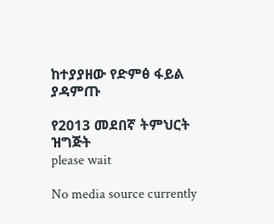ከተያያዘው የድምፅ ፋይል ያዳምጡ

የ2013 መደበኛ ትምህርት ዝግጅት
please wait

No media source currently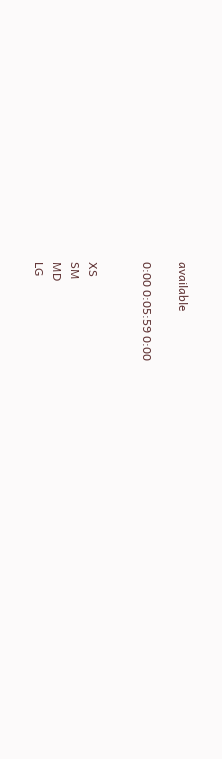available

0:00 0:05:59 0:00


XS
SM
MD
LG